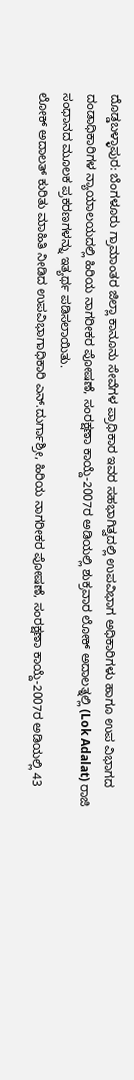ದೊಡ್ಡಬಳ್ಳಾಪುರ: ಬೆಂಗಳೂರು ಗ್ರಾಮಾಂತರ ಜಿಲ್ಲಾ ಕಾನೂನು ಸೇವೆಗಳ ಪ್ರಾಧಿಕಾರ ಇವರ ಸಹಭಾಗಿತ್ವದಲ್ಲಿ ಉಪವಿಭಾಗ ಅಧಿಕಾರಿಗಳು ಹಾಗೂ ಉಪ ವಿಭಾಗದ ದಂಡಾಧಿಕಾರಿಗಳ ನ್ಯಾಯಾಲಯದಲ್ಲಿ ಹಿರಿಯ ನಾಗರೀಕರ ಪೋಷಣೆ, ಸಂರಕ್ಷಣಾ ಕಾಯ್ದೆ-2007ರ ಅಡಿಯಲ್ಲಿ ಶುಕ್ರವಾರ ಲೋಕ್ ಅದಾಲತ್ನಲ್ಲಿ (Lok Adalat) ರಾಜಿ ಸಂಧಾನದ ಮೂಲಕ ಪ್ರಕರಣಗಳನ್ನು ಇತ್ಯರ್ಥ ಪಡಿಸಲಾಯಿತು.
ಲೋಕ್ ಅದಾಲತ್ ಕುರಿತು ಮಾಹಿತಿ ನೀಡಿದ ಉಪವಿಭಾಗಾಧಿಕಾರಿ ಎನ್.ದುರ್ಗಾಶ್ರೀ, ಹಿರಿಯ ನಾಗರೀಕರ ಪೋಷಣೆ, ಸಂರಕ್ಷಣಾ ಕಾಯ್ದೆ-2007ರ ಅಡಿಯಲ್ಲಿ 43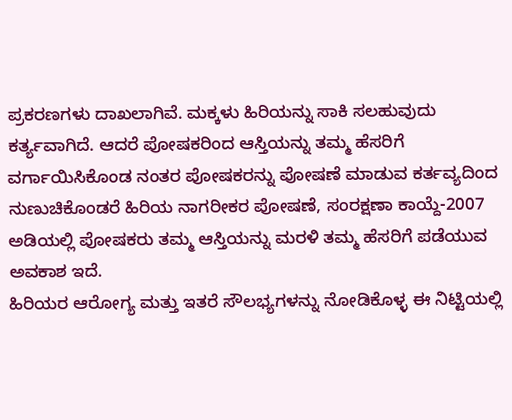ಪ್ರಕರಣಗಳು ದಾಖಲಾಗಿವೆ. ಮಕ್ಕಳು ಹಿರಿಯನ್ನು ಸಾಕಿ ಸಲಹುವುದು ಕರ್ತ್ಯವಾಗಿದೆ. ಆದರೆ ಪೋಷಕರಿಂದ ಆಸ್ತಿಯನ್ನು ತಮ್ಮ ಹೆಸರಿಗೆ ವರ್ಗಾಯಿಸಿಕೊಂಡ ನಂತರ ಪೋಷಕರನ್ನು ಪೋಷಣೆ ಮಾಡುವ ಕರ್ತವ್ಯದಿಂದ ನುಣುಚಿಕೊಂಡರೆ ಹಿರಿಯ ನಾಗರೀಕರ ಪೋಷಣೆ, ಸಂರಕ್ಷಣಾ ಕಾಯ್ದೆ-2007 ಅಡಿಯಲ್ಲಿ ಪೋಷಕರು ತಮ್ಮ ಆಸ್ತಿಯನ್ನು ಮರಳಿ ತಮ್ಮ ಹೆಸರಿಗೆ ಪಡೆಯುವ ಅವಕಾಶ ಇದೆ.
ಹಿರಿಯರ ಆರೋಗ್ಯ ಮತ್ತು ಇತರೆ ಸೌಲಭ್ಯಗಳನ್ನು ನೋಡಿಕೊಳ್ಳ ಈ ನಿಟ್ಟಿಯಲ್ಲಿ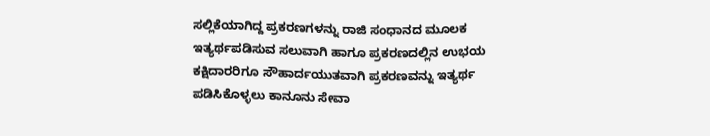ಸಲ್ಲಿಕೆಯಾಗಿದ್ದ ಪ್ರಕರಣಗಳನ್ನು ರಾಜಿ ಸಂಧಾನದ ಮೂಲಕ ಇತ್ಯರ್ಥಪಡಿಸುವ ಸಲುವಾಗಿ ಹಾಗೂ ಪ್ರಕರಣದಲ್ಲಿನ ಉಭಯ ಕಕ್ಷಿದಾರರಿಗೂ ಸೌಹಾರ್ದಯುತವಾಗಿ ಪ್ರಕರಣವನ್ನು ಇತ್ಯರ್ಥ ಪಡಿಸಿಕೊಳ್ಳಲು ಕಾನೂನು ಸೇವಾ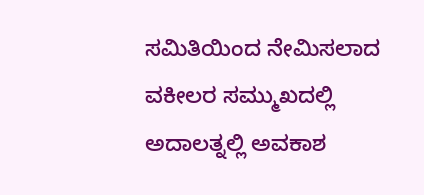ಸಮಿತಿಯಿಂದ ನೇಮಿಸಲಾದ ವಕೀಲರ ಸಮ್ಮುಖದಲ್ಲಿ ಅದಾಲತ್ನಲ್ಲಿ ಅವಕಾಶ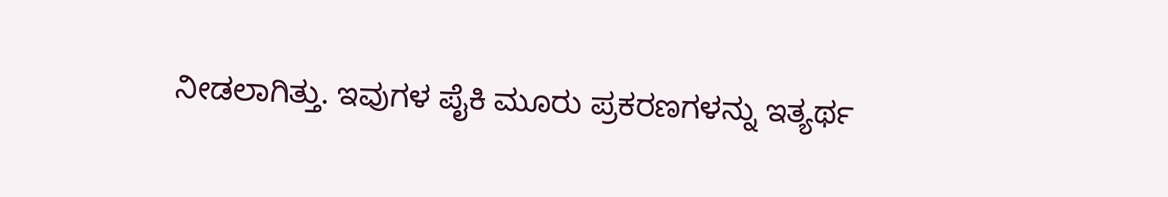ನೀಡಲಾಗಿತ್ತು. ಇವುಗಳ ಪೈಕಿ ಮೂರು ಪ್ರಕರಣಗಳನ್ನು ಇತ್ಯರ್ಥ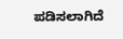ಪಡಿಸಲಾಗಿದೆ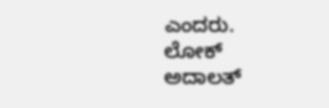ಎಂದರು.
ಲೋಕ್ ಅದಾಲತ್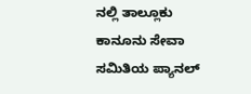ನಲ್ಲಿ ತಾಲ್ಲೂಕು ಕಾನೂನು ಸೇವಾ ಸಮಿತಿಯ ಪ್ಯಾನಲ್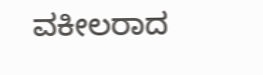ವಕೀಲರಾದ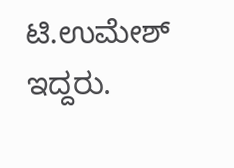ಟಿ.ಉಮೇಶ್ ಇದ್ದರು.